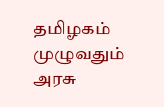தமிழகம் முழுவதும் அரசு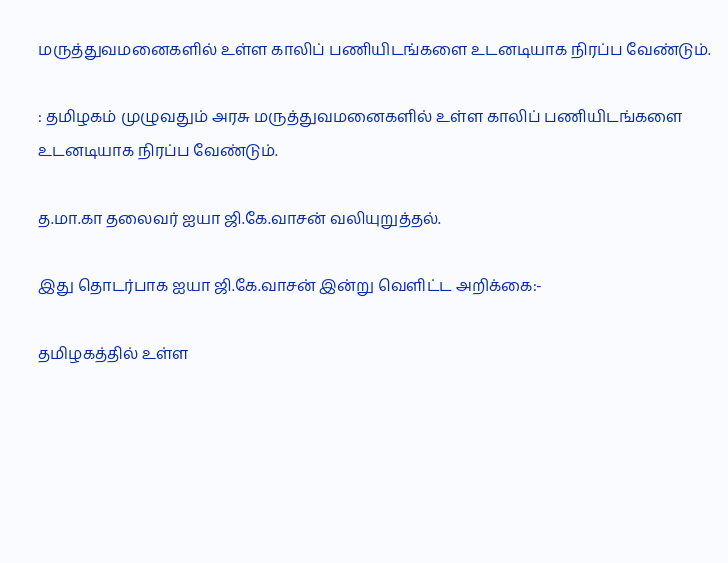மருத்துவமனைகளில் உள்ள காலிப் பணியிடங்களை உடனடியாக நிரப்ப வேண்டும்.

: தமிழகம் முழுவதும் அரசு மருத்துவமனைகளில் உள்ள காலிப் பணியிடங்களை உடனடியாக நிரப்ப வேண்டும்.

த.மா.கா தலைவர் ஐயா ஜி.கே.வாசன் வலியுறுத்தல்.

இது தொடர்பாக ஐயா ஜி.கே.வாசன் இன்று வெளிட்ட அறிக்கை:-

தமிழகத்தில் உள்ள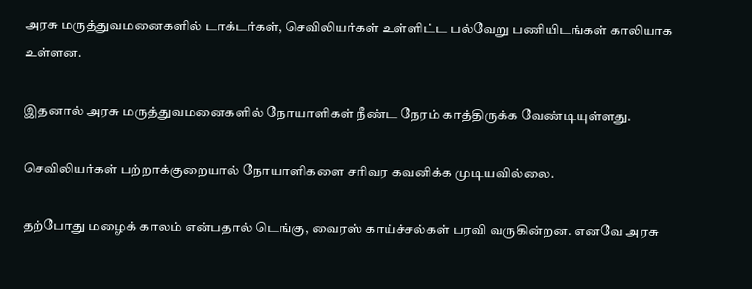அரசு மருத்துவமனைகளில் டாக்டர்கள், செவிலியர்கள் உள்ளிட்ட பல்வேறு பணியிடங்கள் காலியாக உள்ளன.

இதனால் அரசு மருத்துவமனைகளில் நோயாளிகள் நீண்ட நேரம் காத்திருக்க வேண்டியுள்ளது.

செவிலியர்கள் பற்றாக்குறையால் நோயாளிகளை சரிவர கவனிக்க முடியவில்லை.

தற்போது மழைக் காலம் என்பதால் டெங்கு, வைரஸ் காய்ச்சல்கள் பரவி வருகின்றன. எனவே அரசு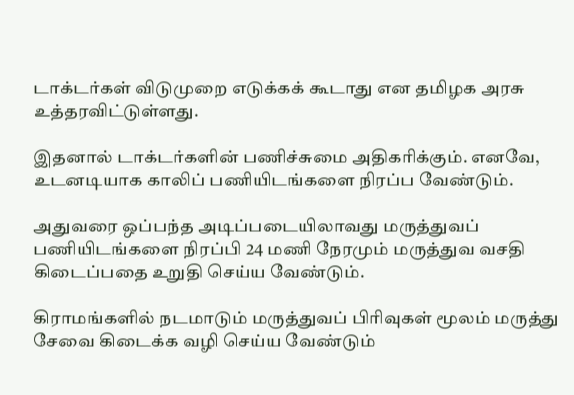டாக்டர்கள் விடுமுறை எடுக்கக் கூடாது என தமிழக அரசு உத்தரவிட்டுள்ளது.

இதனால் டாக்டர்களின் பணிச்சுமை அதிகரிக்கும். எனவே, உடனடியாக காலிப் பணியிடங்களை நிரப்ப வேண்டும்.

அதுவரை ஒப்பந்த அடிப்படையிலாவது மருத்துவப் பணியிடங்களை நிரப்பி 24 மணி நேரமும் மருத்துவ வசதி கிடைப்பதை உறுதி செய்ய வேண்டும்.

கிராமங்களில் நடமாடும் மருத்துவப் பிரிவுகள் மூலம் மருத்து சேவை கிடைக்க வழி செய்ய வேண்டும்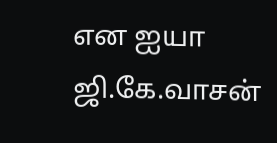என ஐயா ஜி.கே.வாசன்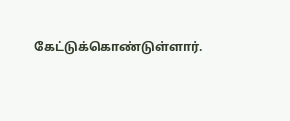கேட்டுக்கொண்டுள்ளார்.